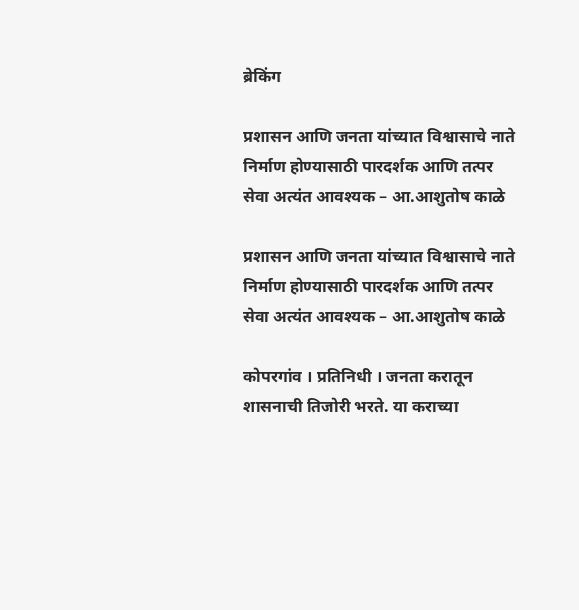ब्रेकिंग

प्रशासन आणि जनता यांच्यात विश्वासाचे नाते निर्माण होण्यासाठी पारदर्शक आणि तत्पर सेवा अत्यंत आवश्यक – आ.आशुतोष काळे

प्रशासन आणि जनता यांच्यात विश्वासाचे नाते निर्माण होण्यासाठी पारदर्शक आणि तत्पर सेवा अत्यंत आवश्यक – आ.आशुतोष काळे

कोपरगांव । प्रतिनिधी । जनता करातून शासनाची तिजोरी भरते. या कराच्या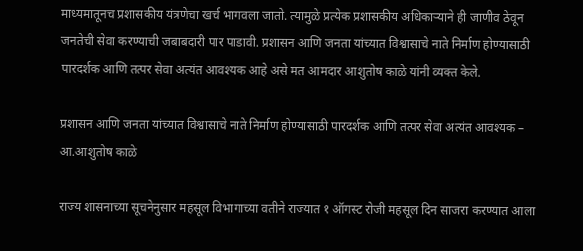माध्यमातूनच प्रशासकीय यंत्रणेचा खर्च भागवला जातो. त्यामुळे प्रत्येक प्रशासकीय अधिकाऱ्याने ही जाणीव ठेवून जनतेची सेवा करण्याची जबाबदारी पार पाडावी. प्रशासन आणि जनता यांच्यात विश्वासाचे नाते निर्माण होण्यासाठी पारदर्शक आणि तत्पर सेवा अत्यंत आवश्यक आहे असे मत आमदार आशुतोष काळे यांनी व्यक्त केले.

प्रशासन आणि जनता यांच्यात विश्वासाचे नाते निर्माण होण्यासाठी पारदर्शक आणि तत्पर सेवा अत्यंत आवश्यक – आ.आशुतोष काळे

राज्य शासनाच्या सूचनेनुसार महसूल विभागाच्या वतीने राज्यात १ ऑगस्ट रोजी महसूल दिन साजरा करण्यात आला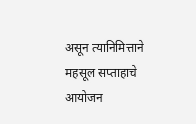असून त्यानिमित्ताने महसूल सप्ताहाचे आयोजन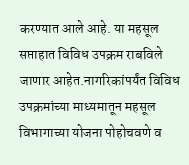करण्यात आले आहे. या महसूल सप्ताहात विविध उपक्रम राबविले जाणार आहेत.नागरिकांपर्यंत विविध उपक्रमांच्या माध्यमातून महसूल विभागाच्या योजना पोहोचवणे व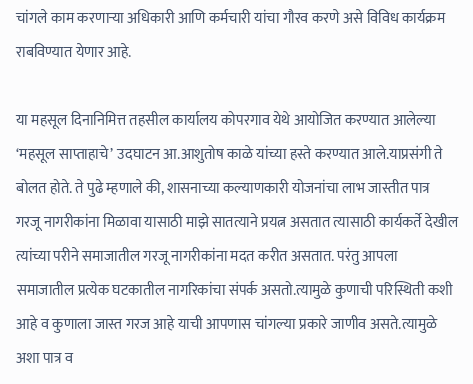चांगले काम करणाऱ्या अधिकारी आणि कर्मचारी यांचा गौरव करणे असे विविध कार्यक्रम राबविण्यात येणार आहे.

या महसूल दिनानिमित्त तहसील कार्यालय कोपरगाव येथे आयोजित करण्यात आलेल्या ‘महसूल साप्ताहाचे’ उदघाटन आ.आशुतोष काळे यांच्या हस्ते करण्यात आले.याप्रसंगी ते बोलत होते. ते पुढे म्हणाले की, शासनाच्या कल्याणकारी योजनांचा लाभ जास्तीत पात्र गरजू नागरीकांना मिळावा यासाठी माझे सातत्याने प्रयत्न असतात त्यासाठी कार्यकर्ते देखील त्यांच्या परीने समाजातील गरजू नागरीकांना मदत करीत असतात. परंतु आपला समाजातील प्रत्येक घटकातील नागरिकांचा संपर्क असतो.त्यामुळे कुणाची परिस्थिती कशी आहे व कुणाला जास्त गरज आहे याची आपणास चांगल्या प्रकारे जाणीव असते.त्यामुळे अशा पात्र व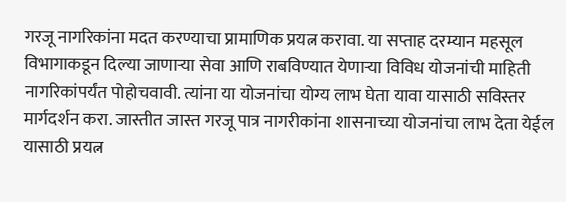गरजू नागरिकांना मदत करण्याचा प्रामाणिक प्रयत्न करावा. या सप्ताह दरम्यान महसूल विभागाकडून दिल्या जाणार्‍या सेवा आणि राबविण्यात येणार्‍या विविध योजनांची माहिती नागरिकांपर्यंत पोहोचवावी. त्यांना या योजनांचा योग्य लाभ घेता यावा यासाठी सविस्तर मार्गदर्शन करा. जास्तीत जास्त गरजू पात्र नागरीकांना शासनाच्या योजनांचा लाभ देता येईल यासाठी प्रयत्न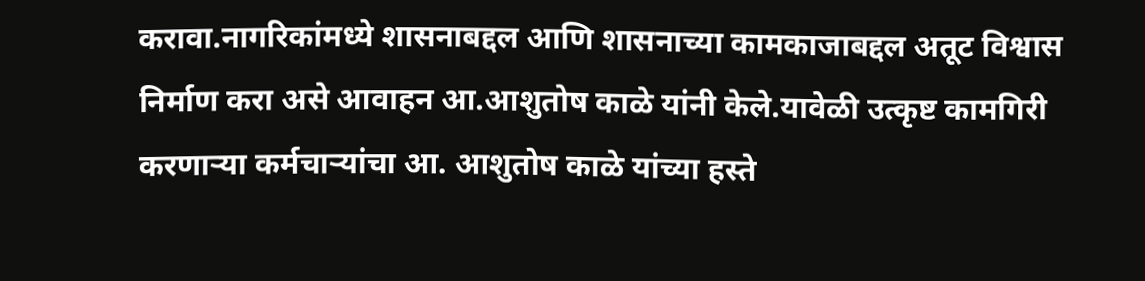करावा.नागरिकांमध्ये शासनाबद्दल आणि शासनाच्या कामकाजाबद्दल अतूट विश्वास निर्माण करा असे आवाहन आ.आशुतोष काळे यांनी केले.यावेळी उत्कृष्ट कामगिरी करणाऱ्या कर्मचाऱ्यांचा आ. आशुतोष काळे यांच्या हस्ते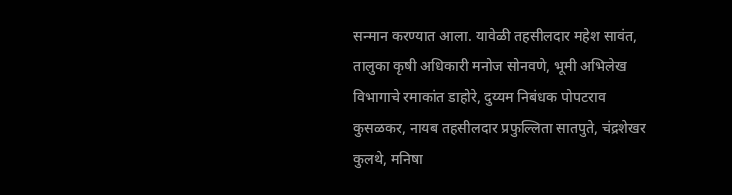सन्मान करण्यात आला. यावेळी तहसीलदार महेश सावंत, तालुका कृषी अधिकारी मनोज सोनवणे, भूमी अभिलेख विभागाचे रमाकांत डाहोरे, दुय्यम निबंधक पोपटराव कुसळकर, नायब तहसीलदार प्रफुल्लिता सातपुते, चंद्रशेखर कुलथे, मनिषा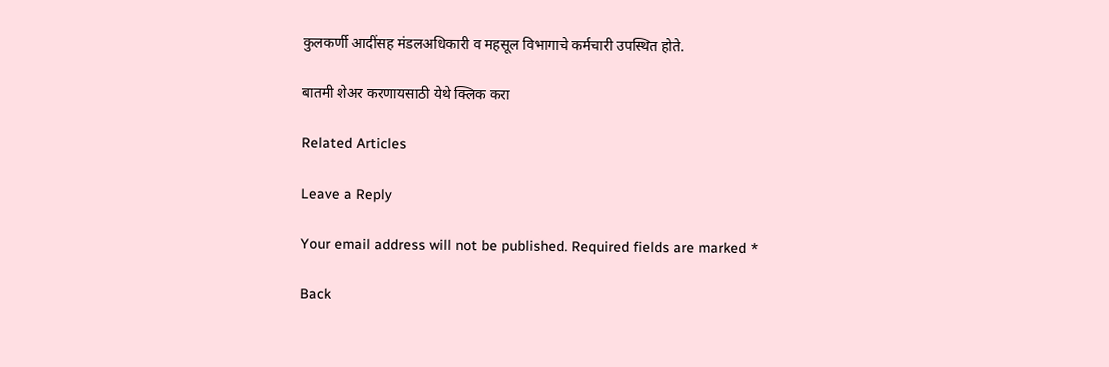कुलकर्णी आदींसह मंडलअधिकारी व महसूल विभागाचे कर्मचारी उपस्थित होते.

बातमी शेअर करणायसाठी येथे क्लिक करा

Related Articles

Leave a Reply

Your email address will not be published. Required fields are marked *

Back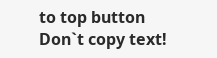to top button
Don`t copy text!